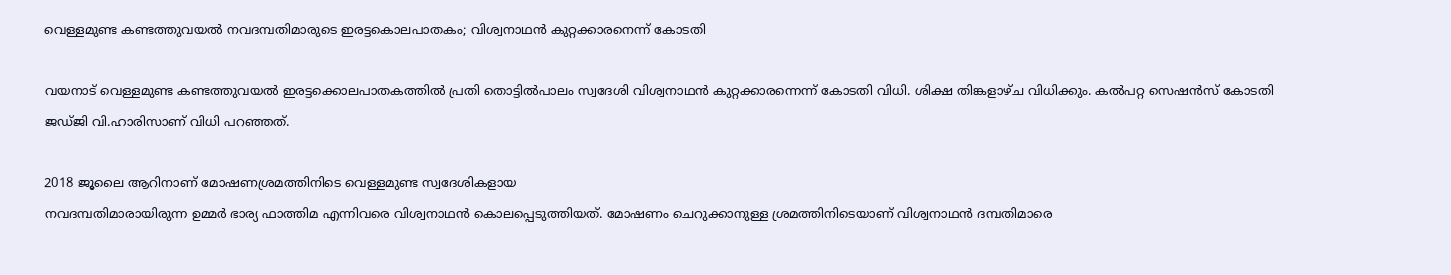വെള്ളമുണ്ട കണ്ടത്തുവയല്‍ നവദമ്പതിമാരുടെ ഇരട്ടകൊലപാതകം; വിശ്വനാഥന്‍ കുറ്റക്കാരനെന്ന് കോടതി

വയനാട് വെള്ളമുണ്ട കണ്ടത്തുവയല്‍ ഇരട്ടക്കൊലപാതകത്തില്‍ പ്രതി തൊട്ടില്‍പാലം സ്വദേശി വിശ്വനാഥന്‍ കുറ്റക്കാരന്നെന്ന് കോടതി വിധി. ശിക്ഷ തിങ്കളാഴ്ച വിധിക്കും. കല്‍പറ്റ സെഷന്‍സ് കോടതി ജഡ്ജി വി.ഹാരിസാണ് വിധി പറഞ്ഞത്.

2018 ജൂലൈ ആറിനാണ് മോഷണശ്രമത്തിനിടെ വെള്ളമുണ്ട സ്വദേശികളായ
നവദമ്പതിമാരായിരുന്ന ഉമ്മര്‍ ഭാര്യ ഫാത്തിമ എന്നിവരെ വിശ്വനാഥന്‍ കൊലപ്പെടുത്തിയത്. മോഷണം ചെറുക്കാനുള്ള ശ്രമത്തിനിടെയാണ് വിശ്വനാഥന്‍ ദമ്പതിമാരെ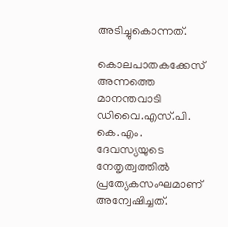അടിച്ചുകൊന്നത്.

കൊലപാതകക്കേസ് അന്നത്തെ മാനന്തവാടി ഡിവൈ.എസ്.പി. കെ.എം. ദേവസ്യയുടെ നേതൃത്വത്തില്‍ പ്രത്യേകസംഘമാണ് അന്വേഷിച്ചത്.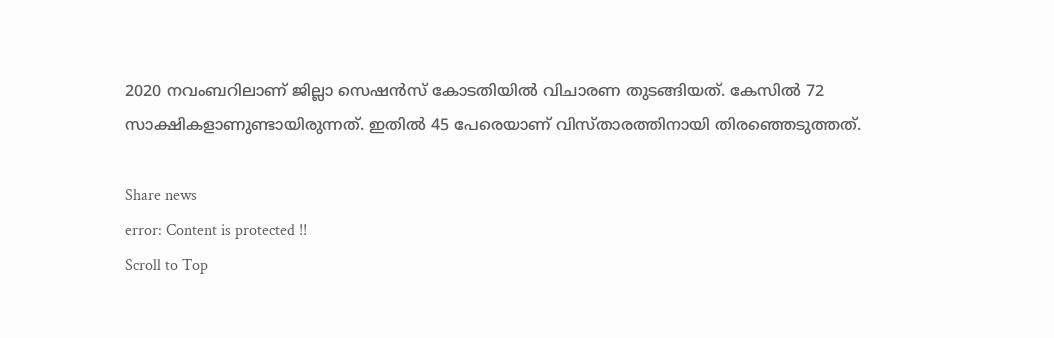2020 നവംബറിലാണ് ജില്ലാ സെഷന്‍സ് കോടതിയില്‍ വിചാരണ തുടങ്ങിയത്. കേസില്‍ 72 സാക്ഷികളാണുണ്ടായിരുന്നത്. ഇതില്‍ 45 പേരെയാണ് വിസ്താരത്തിനായി തിരഞ്ഞെടുത്തത്.

Share news
error: Content is protected !!
Scroll to Top